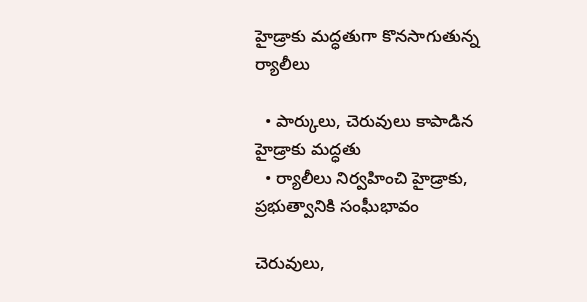హైడ్రాకు మ‌ద్ధ‌తుగా కొన‌సాగుతున్న ర్యాలీలు

  • పార్కులు, చెరువులు కాపాడిన హైడ్రాకు మ‌ద్ధ‌తు
  • ర్యాలీలు నిర్వ‌హించి హైడ్రాకు, ప్ర‌భుత్వానికి సంఘీభావం

చెరువులు,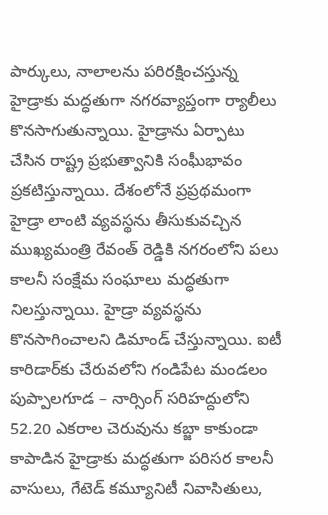పార్కులు, నాలాల‌ను ప‌రిర‌క్షించ‌స్తున్న హైడ్రాకు మ‌ద్ధ‌తుగా న‌గ‌ర‌వ్యాప్తంగా ర్యాలీలు కొన‌సాగుతున్నాయి. హైడ్రాను ఏర్పాటు చేసిన రాష్ట్ర ప్ర‌భుత్వానికి సంఘీభావం ప్ర‌క‌టిస్తున్నాయి. దేశంలోనే ప్ర‌ప్ర‌థ‌మంగా హైడ్రా లాంటి వ్య‌వ‌స్థ‌ను తీసుకువ‌చ్చిన ముఖ్య‌మంత్రి రేవంత్ రెడ్డికి న‌గ‌రంలోని ప‌లు కాల‌నీ సంక్షేమ సంఘాలు మ‌ద్ధ‌తుగా నిల‌స్తున్నాయి. హైడ్రా వ్య‌వ‌స్థ‌ను కొన‌సాగించాల‌ని డిమాండ్ చేస్తున్నాయి. ఐటీ కారిడార్‌కు చేరువ‌లోని గండిపేట మండ‌లం పుప్పాల‌గూడ – నార్సింగ్ స‌రిహ‌ద్దులోని 52.20 ఎక‌రాల చెరువును క‌బ్జా కాకుండా కాపాడిన హైడ్రాకు మ‌ద్ధ‌తుగా ప‌రిస‌ర కాల‌నీ వాసులు, గేటెడ్ క‌మ్యూనిటీ నివాసితులు,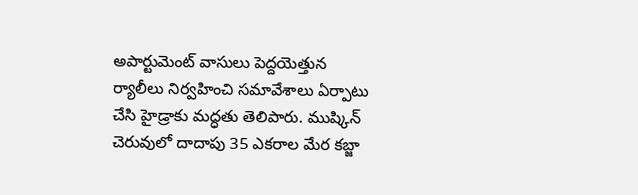అపార్టుమెంట్ వాసులు పెద్ద‌యెత్తున ర్యాలీలు నిర్వ‌హించి స‌మావేశాలు ఏర్పాటు చేసి హైడ్రాకు మ‌ద్ధ‌తు తెలిపారు. ముష్కిన్ చెరువులో దాదాపు 35 ఎక‌రాల మేర క‌బ్జా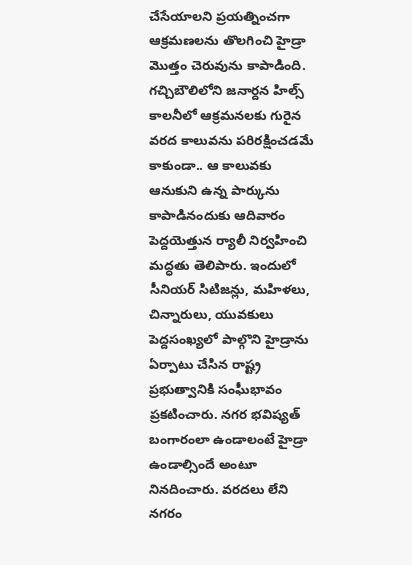చేసేయాల‌ని ప్ర‌య‌త్నించ‌గా ఆక్ర‌మణ‌ల‌ను తొల‌గించి హైడ్రా మొత్తం చెరువును కాపాడింది. గ‌చ్చిబౌలిలోని జ‌నార్ద‌న హిల్స్ కాల‌నీలో ఆక్ర‌మ‌న‌ల‌కు గురైన వ‌ర‌ద కాలువ‌ను ప‌రిర‌క్షించ‌డ‌మే కాకుండా.. ఆ కాలువ‌కు ఆనుకుని ఉన్న పార్కును కాపాడినందుకు ఆదివారం పెద్ద‌యెత్తున ర్యాలీ నిర్వ‌హించి మ‌ద్ధ‌తు తెలిపారు. ఇందులో సీనియ‌ర్ సిటిజ‌న్లు, మ‌హిళ‌లు, చిన్నారులు, యువ‌కులు పెద్ద‌సంఖ్య‌లో పాల్గొని హైడ్రాను ఏర్పాటు చేసిన రాష్ట్ర ప్ర‌భుత్వానికి సంఘీభావం ప్ర‌క‌టించారు. న‌గ‌ర భ‌విష్య‌త్ బంగారంలా ఉండాలంటే హైడ్రా ఉండాల్సిందే అంటూ నిన‌దించారు. వ‌ర‌ద‌లు లేని న‌గ‌రం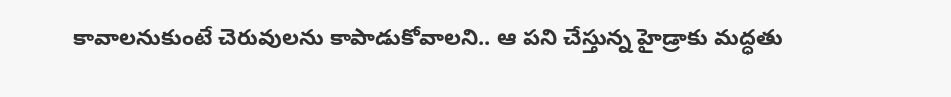కావాల‌నుకుంటే చెరువుల‌ను కాపాడుకోవాల‌ని.. ఆ ప‌ని చేస్తున్న హైడ్రాకు మ‌ద్ధ‌తు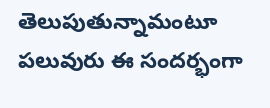తెలుపుతున్నామంటూ ప‌లువురు ఈ సంద‌ర్భంగా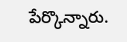పేర్కొన్నారు.